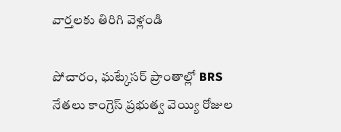వార్తలకు తిరిగి వెళ్లండి

పోచారం, ఘట్కేసర్ ప్రాంతాల్లో BRS నేతలు కాంగ్రెస్ ప్రభుత్వ వెయ్యి రోజుల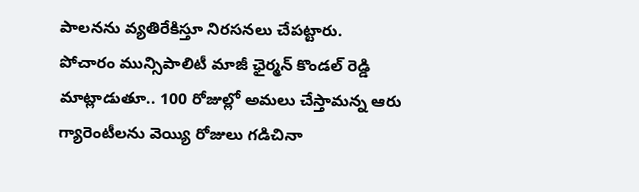పాలనను వ్యతిరేకిస్తూ నిరసనలు చేపట్టారు.
పోచారం మున్సిపాలిటీ మాజీ ఛైర్మన్ కొండల్ రెడ్డి మాట్లాడుతూ.. 100 రోజుల్లో అమలు చేస్తామన్న ఆరు గ్యారెంటీలను వెయ్యి రోజులు గడిచినా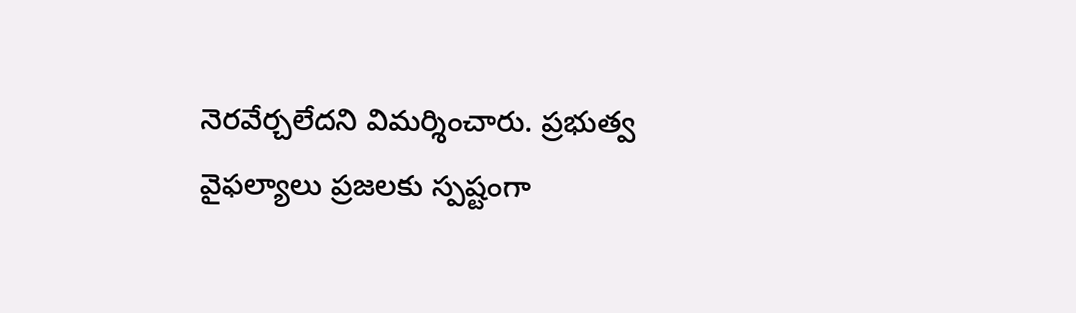నెరవేర్చలేదని విమర్శించారు. ప్రభుత్వ వైఫల్యాలు ప్రజలకు స్పష్టంగా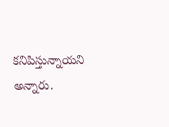కనిపిస్తున్నాయని అన్నారు.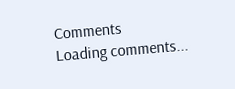Comments
Loading comments...